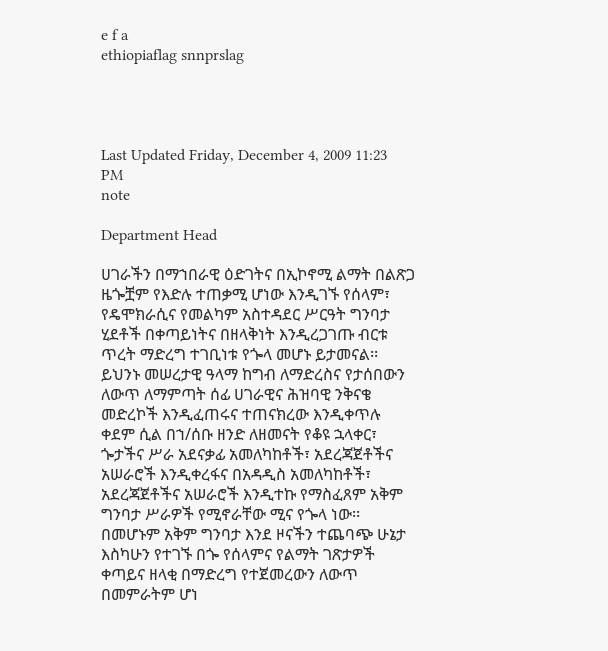e f a
ethiopiaflag snnprslag




Last Updated Friday, December 4, 2009 11:23 PM
note

Department Head

ሀገራችን በማኀበራዊ ዕድገትና በኢኮኖሚ ልማት በልጽጋ ዜጐቿም የእድሉ ተጠቃሚ ሆነው እንዲገኙ የሰላም፣ የዴሞክራሲና የመልካም አስተዳደር ሥርዓት ግንባታ ሂደቶች በቀጣይነትና በዘላቅነት እንዲረጋገጡ ብርቱ ጥረት ማድረግ ተገቢነቱ የጐላ መሆኑ ይታመናል፡፡ ይህንኑ መሠረታዊ ዓላማ ከግብ ለማድረስና የታሰበውን ለውጥ ለማምጣት ሰፊ ሀገራዊና ሕዝባዊ ንቅናቄ መድረኮች እንዲፈጠሩና ተጠናክረው እንዲቀጥሉ ቀደም ሲል በኀ/ሰቡ ዘንድ ለዘመናት የቆዩ ኋላቀር፣ ጐታችና ሥራ አደናቃፊ አመለካከቶች፣ አደረጃጀቶችና አሠራሮች እንዲቀረፋና በአዳዲስ አመለካከቶች፣ አደረጃጀቶችና አሠራሮች እንዲተኩ የማስፈጸም አቅም ግንባታ ሥራዎች የሚኖራቸው ሚና የጐላ ነው፡፡ በመሆኑም አቅም ግንባታ እንደ ዞናችን ተጨባጭ ሁኔታ እስካሁን የተገኙ በጐ የሰላምና የልማት ገጽታዎች ቀጣይና ዘላቂ በማድረግ የተጀመረውን ለውጥ በመምራትም ሆነ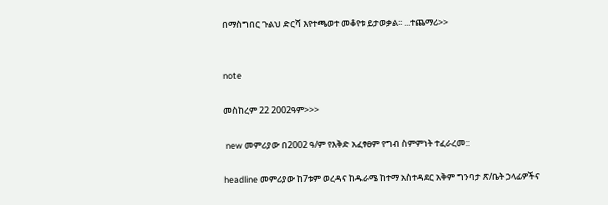በማስግበር ጉልህ ድርሻ እየተጫወተ መቆየቱ ይታወቃል፡፡ ...ተጨማሪ>>


note

መስከረም 22 2002ዓም>>>

 new መምሪያው በ2002 ዓ/ም የእቅድ አፈፃፀም የግብ ስምምነት ተፈራረመ::

headline መምሪያው ከ7ቱም ወረዳና ከዱራሜ ከተማ አስተዳደር አቅም ግንባታ ጽ/ቤት ኃላፊዎችና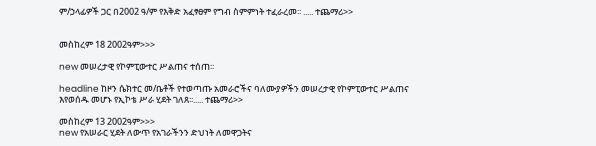ም/ኃላፊዎች ጋር በ2002 ዓ/ም የእቅድ አፈፃፀም የግብ ስምምነት ተፈራረመ፡፡ ..... ተጨማሪ>>


መስከረም 18 2002ዓም>>>

new መሠረታዊ የኮምፒውተር ሥልጠና ተሰጠ፡፡

headline ከዞን ሴክተር መ/ቤቶች የተወጣጡ አመራሮችና ባለሙያዎችን መሠረታዊ የኮምፒውተር ሥልጠና እየወሰዱ መሆኑ የኢኮቴ ሥራ ሂደት ገለጸ፡፡..... ተጨማሪ>>

መስከረም 13 2002ዓም>>>
new የአሠራር ሂደት ለውጥ የአገራችንን ድህነት ለመዋጋትና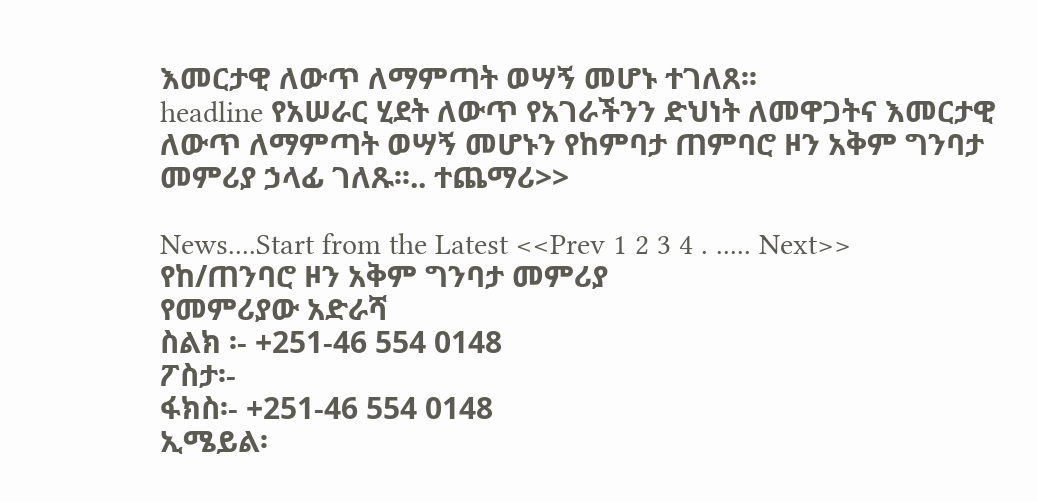እመርታዊ ለውጥ ለማምጣት ወሣኝ መሆኑ ተገለጸ፡፡
headline የአሠራር ሂደት ለውጥ የአገራችንን ድህነት ለመዋጋትና እመርታዊ ለውጥ ለማምጣት ወሣኝ መሆኑን የከምባታ ጠምባሮ ዞን አቅም ግንባታ መምሪያ ኃላፊ ገለጹ፡፡.. ተጨማሪ>>

News....Start from the Latest <<Prev 1 2 3 4 . ..... Next>>
የከ/ጠንባሮ ዞን አቅም ግንባታ መምሪያ
የመምሪያው አድራሻ
ስልክ ፡- +251-46 554 0148
ፖስታ፡-
ፋክስ፡- +251-46 554 0148
ኢሜይል፡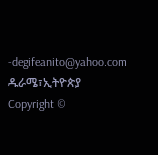-degifeanito@yahoo.com
ዱራሜ፣ኢትዮጵያ
Copyright ©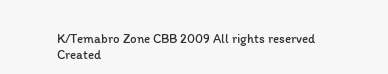K/Temabro Zone CBB 2009 All rights reserved
Created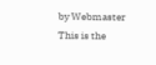by Webmaster
This is the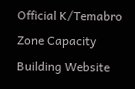Official K/Temabro Zone Capacity Building Website